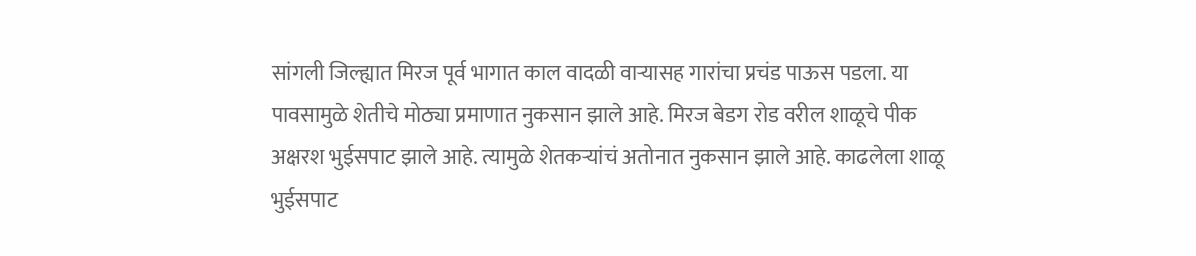सांगली जिल्ह्यात मिरज पूर्व भागात काल वादळी वाऱ्यासह गारांचा प्रचंड पाऊस पडला. या पावसामुळे शेतीचे मोठ्या प्रमाणात नुकसान झाले आहे. मिरज बेडग रोड वरील शाळूचे पीक अक्षरश भुईसपाट झाले आहे. त्यामुळे शेतकऱ्यांचं अतोनात नुकसान झाले आहे. काढलेला शाळू भुईसपाट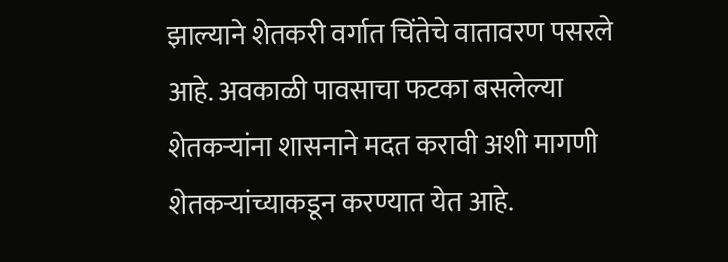झाल्याने शेतकरी वर्गात चिंतेचे वातावरण पसरले आहे. अवकाळी पावसाचा फटका बसलेल्या शेतकऱ्यांना शासनाने मदत करावी अशी मागणी शेतकऱ्यांच्याकडून करण्यात येत आहे.